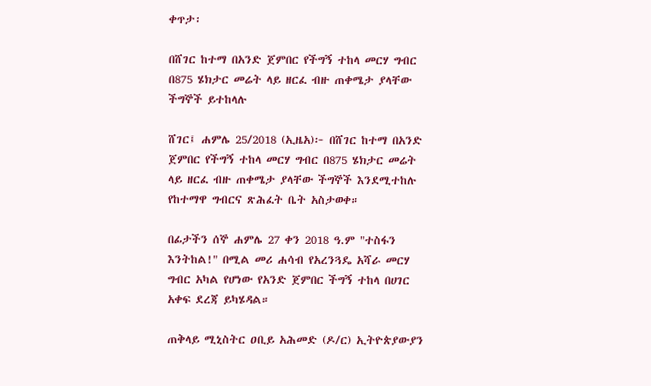ቀጥታ፡

በሸገር ከተማ በአንድ ጀምበር የችግኝ ተከላ መርሃ ግብር በ875 ሄክታር መሬት ላይ ዘርፈ ብዙ ጠቀሜታ ያላቸው ችግኞች ይተከላሉ

ሸገር፤ ሐምሌ 25/2018 (ኢዜአ)፦ በሸገር ከተማ በአንድ ጀምበር የችግኝ ተከላ መርሃ ግብር በ875 ሄክታር መሬት ላይ ዘርፈ ብዙ ጠቀሜታ ያላቸው ችግኞች እንደሚተከሉ የከተማዋ ግብርና ጽሕፈት ቤት አስታወቀ።

በፊታችን ሰኞ ሐምሌ 27 ቀን 2018 ዓ.ም "ተስፋን እንትከል!" በሚል መሪ ሐሳብ የአረንጓዴ አሻራ መርሃ ግብር አካል የሆነው የአንድ ጀምበር ችግኝ ተከላ በሀገር አቀፍ ደረጃ ይካሄዳል።

ጠቅላይ ሚኒስትር ዐቢይ አሕመድ (ዶ/ር) ኢትዮጵያውያን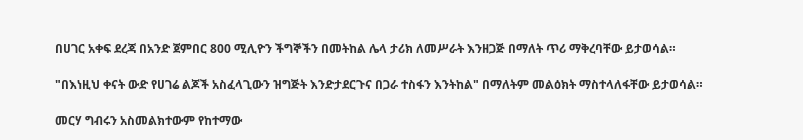በሀገር አቀፍ ደረጃ በአንድ ጀምበር 800 ሚሊዮን ችግኞችን በመትከል ሌላ ታሪክ ለመሥራት እንዘጋጅ በማለት ጥሪ ማቅረባቸው ይታወሳል።

"በእነዚህ ቀናት ውድ የሀገሬ ልጆች አስፈላጊውን ዝግጅት እንድታደርጉና በጋራ ተስፋን እንትከል" በማለትም መልዕክት ማስተላለፋቸው ይታወሳል።

መርሃ ግብሩን አስመልክተውም የከተማው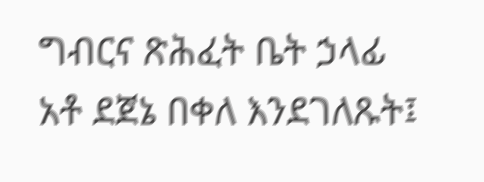ግብርና ጽሕፈት ቤት ኃላፊ አቶ ደጀኔ በቀለ እንደገለጹት፤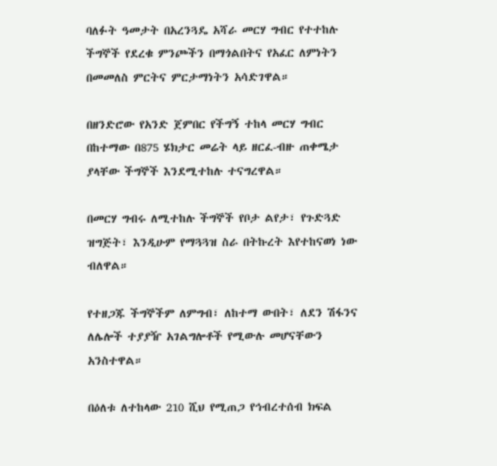ባለፉት ዓመታት በአረንጓዴ አሻራ መርሃ ግብር የተተከሉ ችግኞች የደረቁ ምንጮችን በማጎልበትና የአፈር ለምነትን በመመለስ ምርትና ምርታማነትን አሳድገዋል።

በዘንድሮው የአንድ ጀምበር የችግኝ ተከላ መርሃ ግብር በከተማው በ875 ሄክታር መሬት ላይ ዘርፈ-ብዙ ጠቀሜታ ያላቸው ችግኞች እንደሚተከሉ ተናግረዋል።

በመርሃ ግብሩ ለሚተከሉ ችግኞች የቦታ ልየታ፣ የጉድጓድ ዝግጅት፣ እንዲሁም የማጓጓዝ ስራ በትኩረት እየተከናወነ ነው ብለዋል።

የተዘጋጁ ችግኞችም ለምግብ፣ ለከተማ ውበት፣ ለደን ሽፋንና ለሌሎች ተያያዥ አገልግሎቶች የሚውሉ መሆናቸውን አንስተዋል።

በዕለቱ ለተከላው 210 ሺህ የሚጠጋ የኅብረተሰብ ክፍል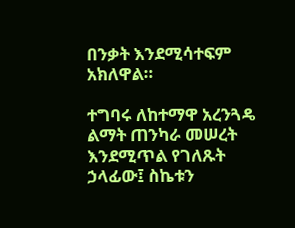በንቃት እንደሚሳተፍም አክለዋል።

ተግባሩ ለከተማዋ አረንጓዴ ልማት ጠንካራ መሠረት እንደሚጥል የገለጹት ኃላፊው፤ ስኬቱን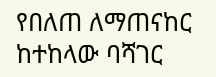የበለጠ ለማጠናከር ከተከላው ባሻገር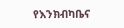የእንክብካቤና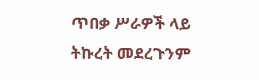ጥበቃ ሥራዎች ላይ ትኩረት መደረጉንም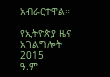አብራርተዋል።

የኢትዮጵያ ዜና አገልግሎት
2015
ዓ.ም